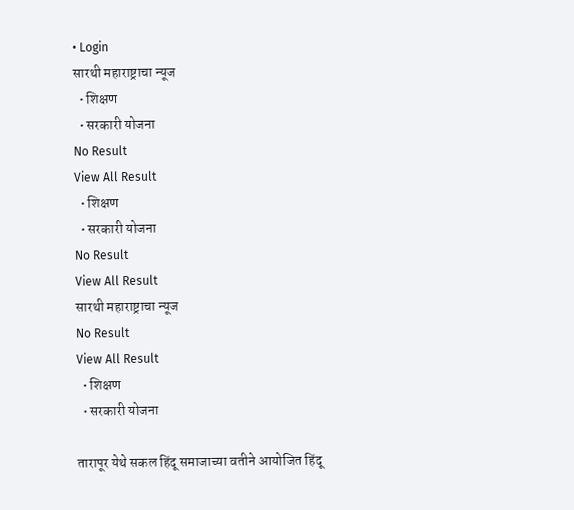• Login
सारथी महाराष्ट्राचा न्यूज
  • शिक्षण
  • सरकारी योजना
No Result
View All Result
  • शिक्षण
  • सरकारी योजना
No Result
View All Result
सारथी महाराष्ट्राचा न्यूज
No Result
View All Result
  • शिक्षण
  • सरकारी योजना

तारापूर येथे सकल हिंदू समाजाच्या वतीने आयोजित हिंदू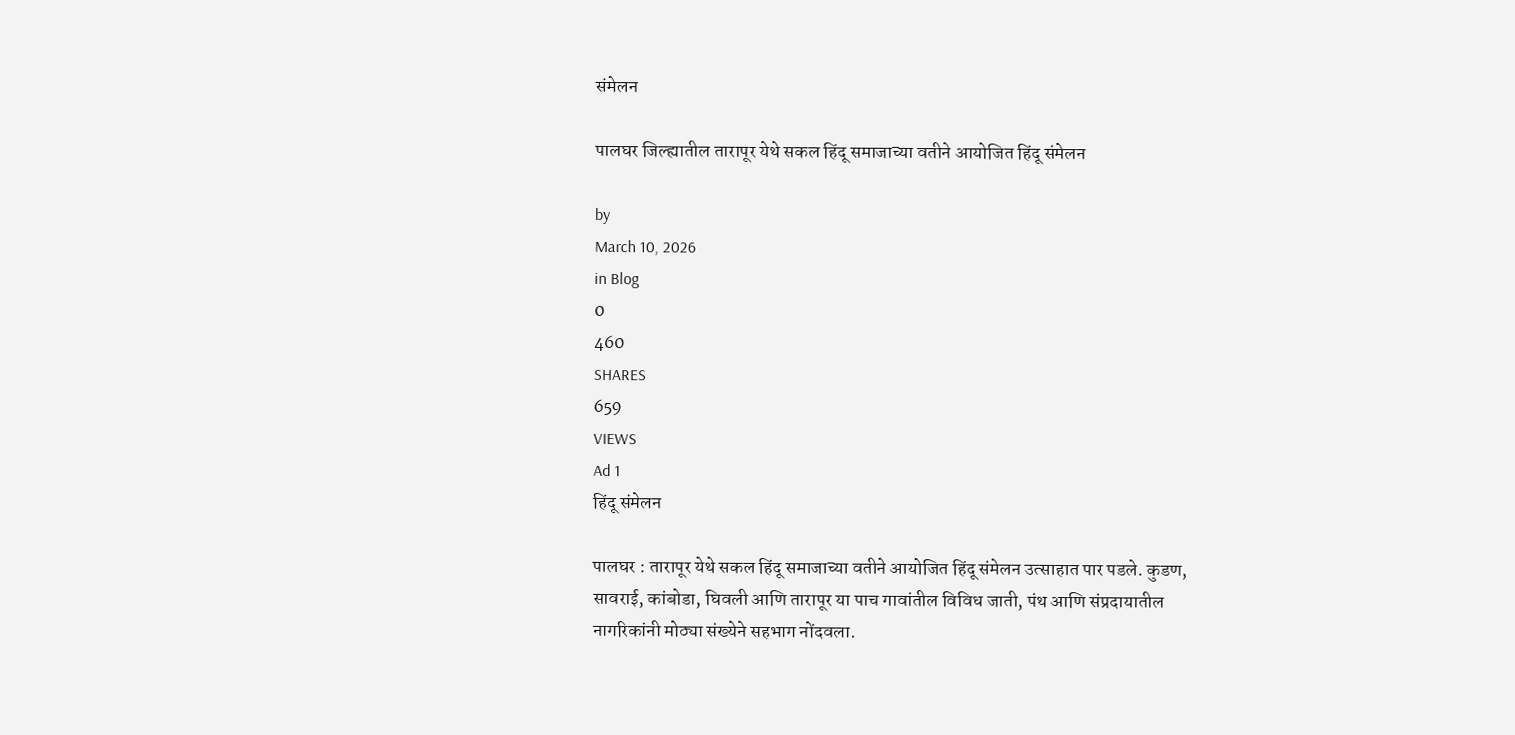संमेलन

पालघर जिल्ह्यातील तारापूर येथे सकल हिंदू समाजाच्या वतीने आयोजित हिंदू संमेलन

by
March 10, 2026
in Blog
0
460
SHARES
659
VIEWS
Ad 1
हिंदू संमेलन

पालघर : तारापूर येथे सकल हिंदू समाजाच्या वतीने आयोजित हिंदू संमेलन उत्साहात पार पडले. कुडण, सावराई, कांबोडा, घिवली आणि तारापूर या पाच गावांतील विविध जाती, पंथ आणि संप्रदायातील नागरिकांनी मोठ्या संख्येने सहभाग नोंदवला.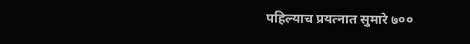पहिल्याच प्रयत्नात सुमारे ७००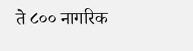ते ८०० नागरिक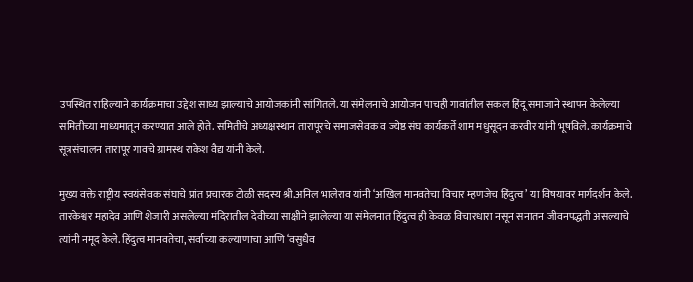उपस्थित राहिल्याने कार्यक्रमाचा उद्देश साध्य झाल्याचे आयोजकांनी सांगितले. या संमेलनाचे आयोजन पाचही गावांतील सकल हिंदू समाजाने स्थापन केलेल्या समितीच्या माध्यमातून करण्यात आले होते. समितीचे अध्यक्षस्थान तारापूरचे समाजसेवक व ज्येष्ठ संघ कार्यकर्ते शाम मधुसूदन करवीर यांनी भूषविले. कार्यक्रमाचे सूत्रसंचालन तारापूर गावचे ग्रामस्थ राकेश वैद्य यांनी केले.

मुख्य वक्ते राष्ट्रीय स्वयंसेवक संघाचे प्रांत प्रचारक टोळी सदस्य श्री.अनिल भालेराव यांनी ‘अखिल मानवतेचा विचार म्हणजेच हिंदुत्व’ या विषयावर मार्गदर्शन केले. तारकेश्वर महादेव आणि शेजारी असलेल्या मंदिरातील देवीच्या साक्षीने झालेल्या या संमेलनात हिंदुत्व ही केवळ विचारधारा नसून सनातन जीवनपद्धती असल्याचे त्यांनी नमूद केले. हिंदुत्व मानवतेचा, सर्वाच्या कल्याणाचा आणि ‘वसुधैव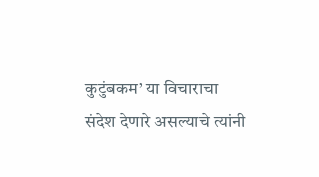कुटुंबकम’ या विचाराचा संदेश देणारे असल्याचे त्यांनी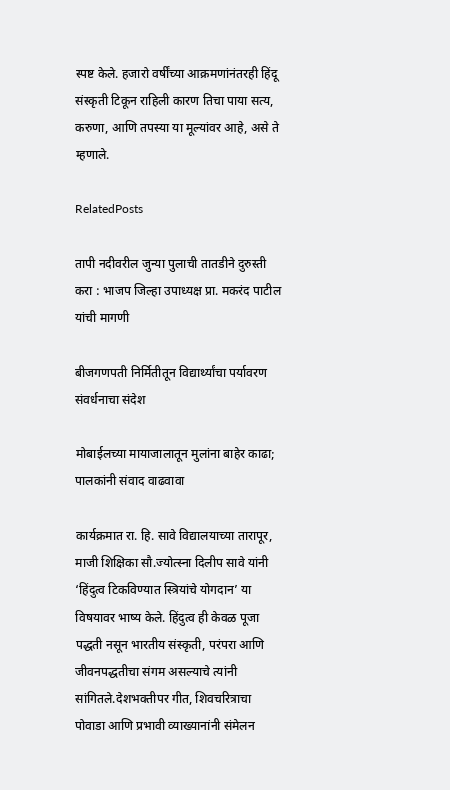स्पष्ट केले. हजारो वर्षींच्या आक्रमणांनंतरही हिंदू संस्कृती टिकून राहिली कारण तिचा पाया सत्य, करुणा, आणि तपस्या या मूल्यांवर आहे, असे ते म्हणाले.

RelatedPosts

तापी नदीवरील जुन्या पुलाची तातडीने दुरुस्ती करा : भाजप जिल्हा उपाध्यक्ष प्रा. मकरंद पाटील यांची मागणी

बीजगणपती निर्मितीतून विद्यार्थ्यांचा पर्यावरण संवर्धनाचा संदेश

मोबाईलच्या मायाजालातून मुलांना बाहेर काढा; पालकांनी संवाद वाढवावा

कार्यक्रमात रा. हि. सावे विद्यालयाच्या तारापूर, माजी शिक्षिका सौ.ज्योत्स्ना दिलीप सावे यांनी ‘हिंदुत्व टिकविण्यात स्त्रियांचे योगदान’ या विषयावर भाष्य केले. हिंदुत्व ही केवळ पूजा पद्धती नसून भारतीय संस्कृती, परंपरा आणि जीवनपद्धतीचा संगम असल्याचे त्यांनी सांगितले.देशभक्तीपर गीत, शिवचरित्राचा पोवाडा आणि प्रभावी व्याख्यानांनी संमेलन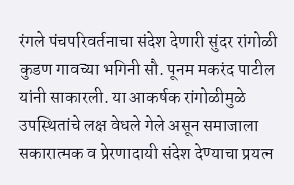रंगले पंचपरिवर्तनाचा संदेश देणारी सुंदर रांगोळी कुडण गावच्या भगिनी सौ. पूनम मकरंद पाटील यांनी साकारली. या आकर्षक रांगोळीमुळे उपस्थितांचे लक्ष वेधले गेले असून समाजाला सकारात्मक व प्रेरणादायी संदेश देण्याचा प्रयत्न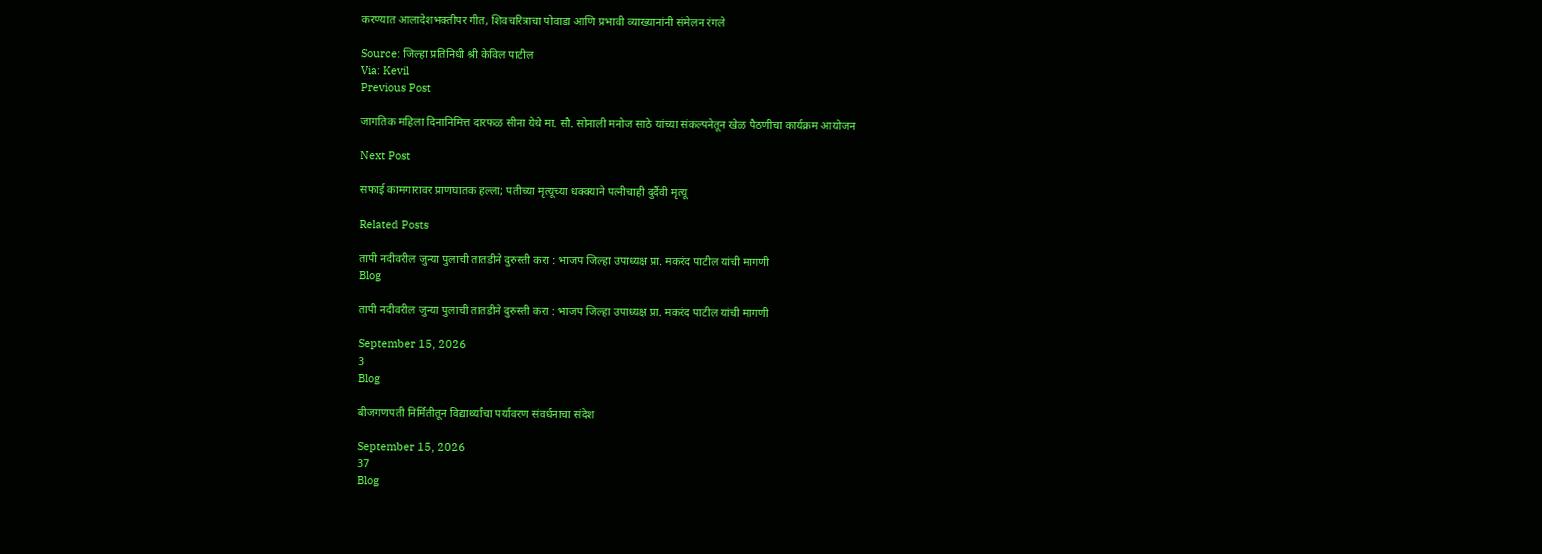करण्यात आलादेशभक्तीपर गीत, शिवचरित्राचा पोवाडा आणि प्रभावी व्याख्यानांनी संमेलन रंगले

Source: जिल्हा प्रतिनिधी श्री केविल पाटील
Via: Kevil
Previous Post

जागतिक महिला दिनानिमित्त दारफळ सीना येथे मा. सौ. सोनाली मनोज साठे यांच्या संकल्पनेतून खेळ पैठणीचा कार्यक्रम आयोजन

Next Post

सफाई कामगारावर प्राणघातक हल्ला; पतीच्या मृत्यूच्या धक्क्याने पत्नीचाही दुर्दैवी मृत्यू

Related Posts

तापी नदीवरील जुन्या पुलाची तातडीने दुरुस्ती करा : भाजप जिल्हा उपाध्यक्ष प्रा. मकरंद पाटील यांची मागणी
Blog

तापी नदीवरील जुन्या पुलाची तातडीने दुरुस्ती करा : भाजप जिल्हा उपाध्यक्ष प्रा. मकरंद पाटील यांची मागणी

September 15, 2026
3
Blog

बीजगणपती निर्मितीतून विद्यार्थ्यांचा पर्यावरण संवर्धनाचा संदेश

September 15, 2026
37
Blog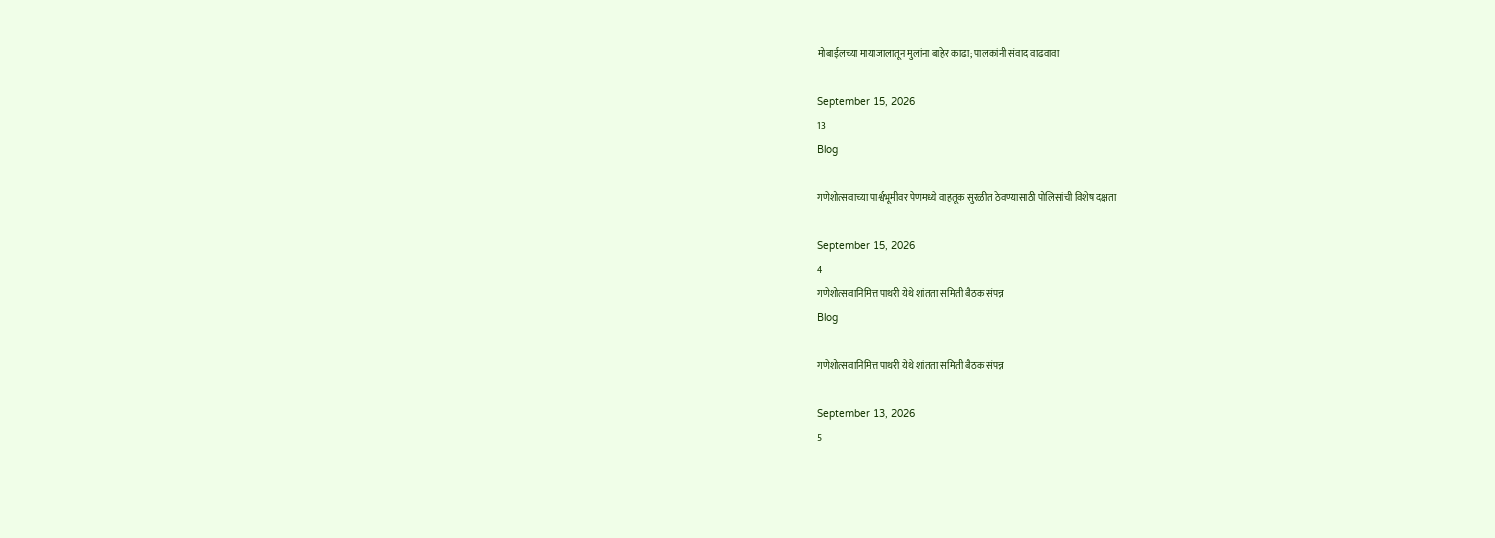मोबाईलच्या मायाजालातून मुलांना बाहेर काढा; पालकांनी संवाद वाढवावा

September 15, 2026
13
Blog

गणेशोत्सवाच्या पार्श्वभूमीवर पेणमध्ये वाहतूक सुरळीत ठेवण्यासाठी पोलिसांची विशेष दक्षता

September 15, 2026
4
गणेशोत्सवानिमित्त पाथरी येथे शांतता समिती बैठक संपन्न
Blog

गणेशोत्सवानिमित्त पाथरी येथे शांतता समिती बैठक संपन्न

September 13, 2026
5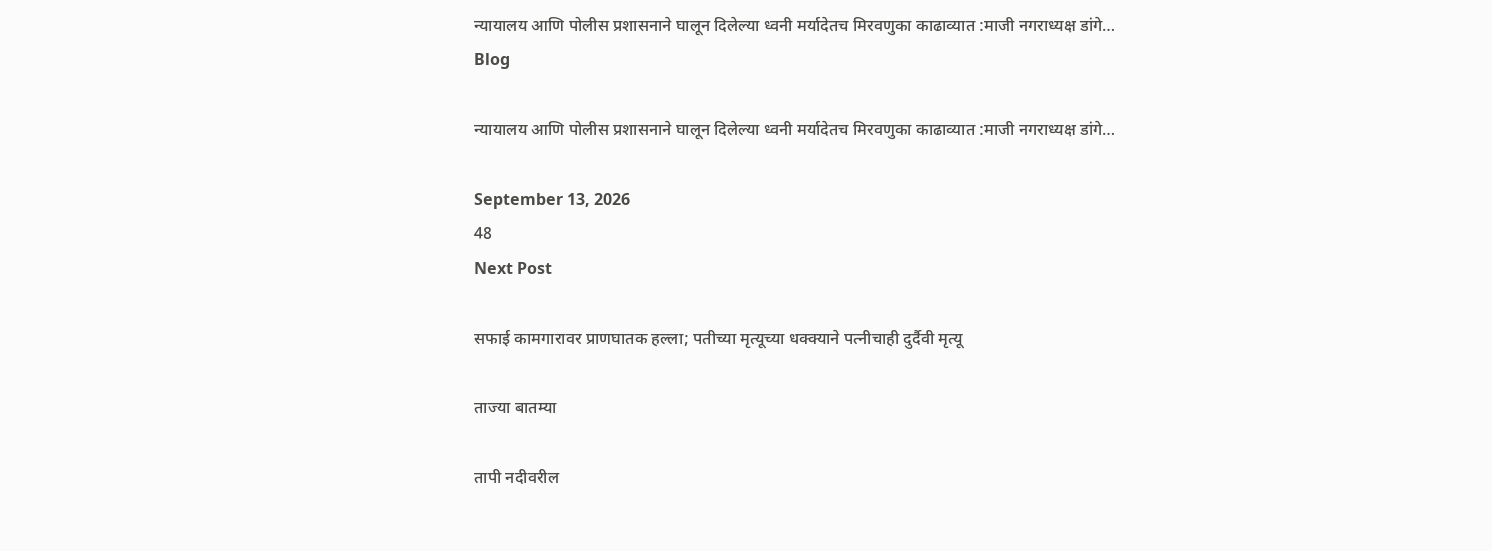न्यायालय आणि पोलीस प्रशासनाने घालून दिलेल्या ध्वनी मर्यादेतच मिरवणुका काढाव्यात :माजी नगराध्यक्ष डांगे…
Blog

न्यायालय आणि पोलीस प्रशासनाने घालून दिलेल्या ध्वनी मर्यादेतच मिरवणुका काढाव्यात :माजी नगराध्यक्ष डांगे…

September 13, 2026
48
Next Post

सफाई कामगारावर प्राणघातक हल्ला; पतीच्या मृत्यूच्या धक्क्याने पत्नीचाही दुर्दैवी मृत्यू

ताज्या बातम्या

तापी नदीवरील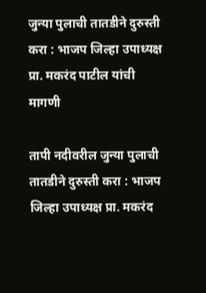जुन्या पुलाची तातडीने दुरुस्ती करा : भाजप जिल्हा उपाध्यक्ष प्रा. मकरंद पाटील यांची मागणी

तापी नदीवरील जुन्या पुलाची तातडीने दुरुस्ती करा : भाजप जिल्हा उपाध्यक्ष प्रा. मकरंद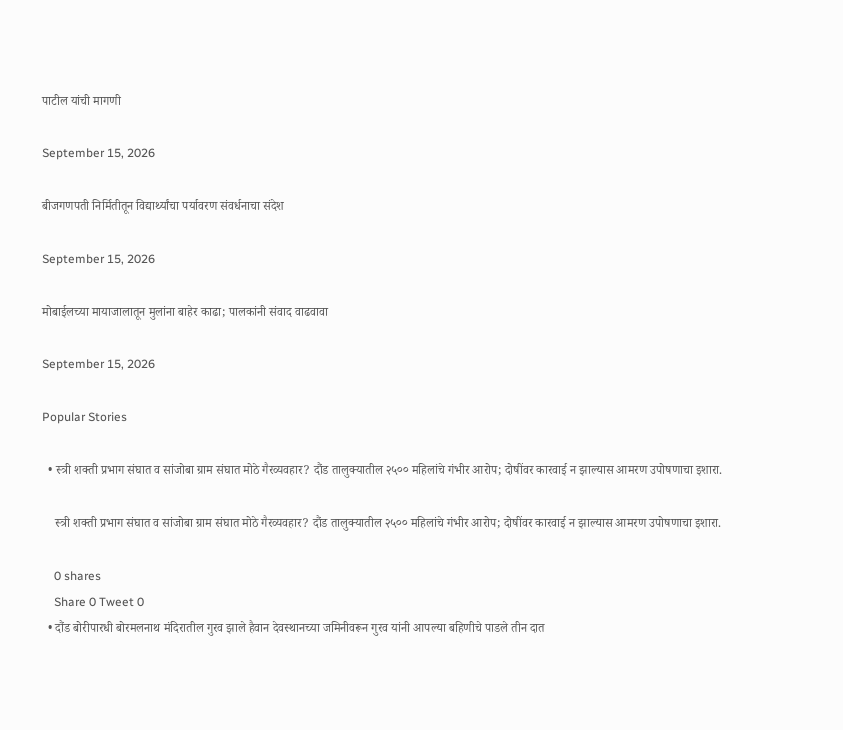पाटील यांची मागणी

September 15, 2026

बीजगणपती निर्मितीतून विद्यार्थ्यांचा पर्यावरण संवर्धनाचा संदेश

September 15, 2026

मोबाईलच्या मायाजालातून मुलांना बाहेर काढा; पालकांनी संवाद वाढवावा

September 15, 2026

Popular Stories

  • स्त्री शक्ती प्रभाग संघात व सांजोबा ग्राम संघात मोठे गैरव्यवहार? दौंड तालुक्यातील २५०० महिलांचे गंभीर आरोप; दोषींवर कारवाई न झाल्यास आमरण उपोषणाचा इशारा.

    स्त्री शक्ती प्रभाग संघात व सांजोबा ग्राम संघात मोठे गैरव्यवहार? दौंड तालुक्यातील २५०० महिलांचे गंभीर आरोप; दोषींवर कारवाई न झाल्यास आमरण उपोषणाचा इशारा.

    0 shares
    Share 0 Tweet 0
  • दौंड बोरीपारधी बोरमलनाथ मंदिरातील गुरव झाले हैवान देवस्थानच्या जमिनीवरून गुरव यांनी आपल्या बहिणीचे पाडले तीन दात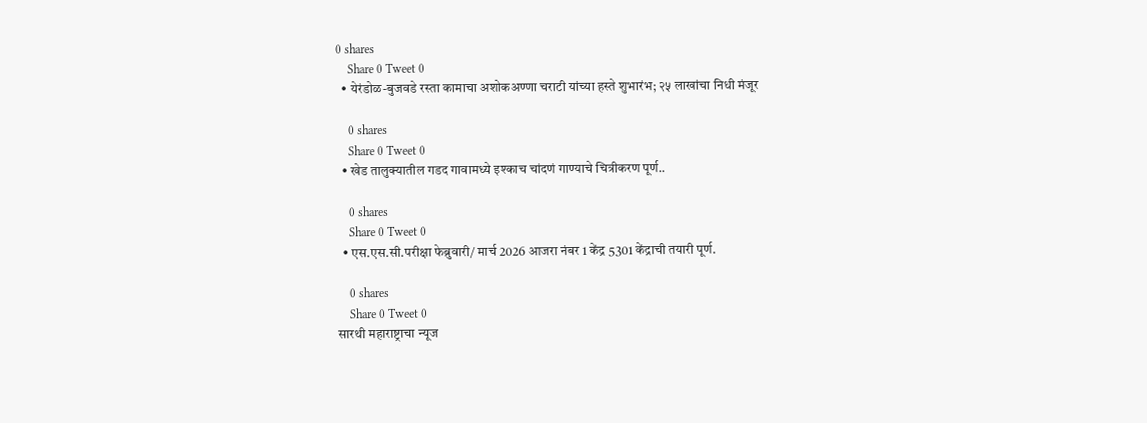0 shares
    Share 0 Tweet 0
  • येरंडोळ-बुजवडे रस्ता कामाचा अशोकअण्णा चराटी यांच्या हस्ते शुभारंभ; २५ लाखांचा निधी मंजूर

    0 shares
    Share 0 Tweet 0
  • खेड तालुक्यातील गडद गावामध्ये इश्काच चांदणं गाण्याचे चित्रीकरण पूर्ण..

    0 shares
    Share 0 Tweet 0
  • एस.एस.सी.परीक्षा फेब्रुवारी/ मार्च 2026 आजरा नंबर 1 केंद्र 5301 केंद्राची तयारी पूर्ण.

    0 shares
    Share 0 Tweet 0
सारथी महाराष्ट्राचा न्यूज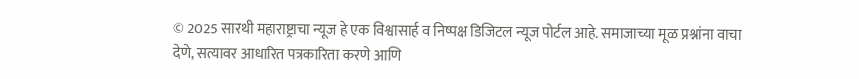© 2025 सारथी महाराष्ट्राचा न्यूज हे एक विश्वासार्ह व निष्पक्ष डिजिटल न्यूज पोर्टल आहे. समाजाच्या मूळ प्रश्नांना वाचा देणे, सत्यावर आधारित पत्रकारिता करणे आणि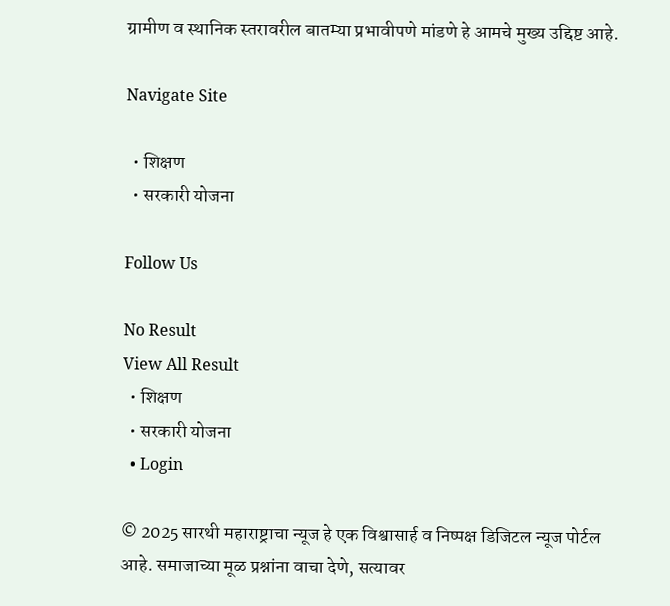ग्रामीण व स्थानिक स्तरावरील बातम्या प्रभावीपणे मांडणे हे आमचे मुख्य उद्दिष्ट आहे.

Navigate Site

  • शिक्षण
  • सरकारी योजना

Follow Us

No Result
View All Result
  • शिक्षण
  • सरकारी योजना
  • Login

© 2025 सारथी महाराष्ट्राचा न्यूज हे एक विश्वासार्ह व निष्पक्ष डिजिटल न्यूज पोर्टल आहे. समाजाच्या मूळ प्रश्नांना वाचा देणे, सत्यावर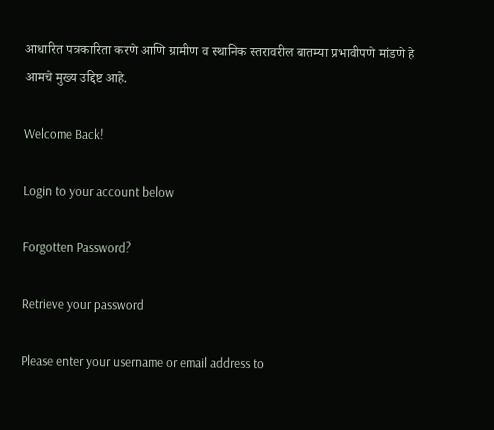आधारित पत्रकारिता करणे आणि ग्रामीण व स्थानिक स्तरावरील बातम्या प्रभावीपणे मांडणे हे आमचे मुख्य उद्दिष्ट आहे.

Welcome Back!

Login to your account below

Forgotten Password?

Retrieve your password

Please enter your username or email address to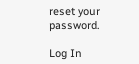reset your password.

Log In